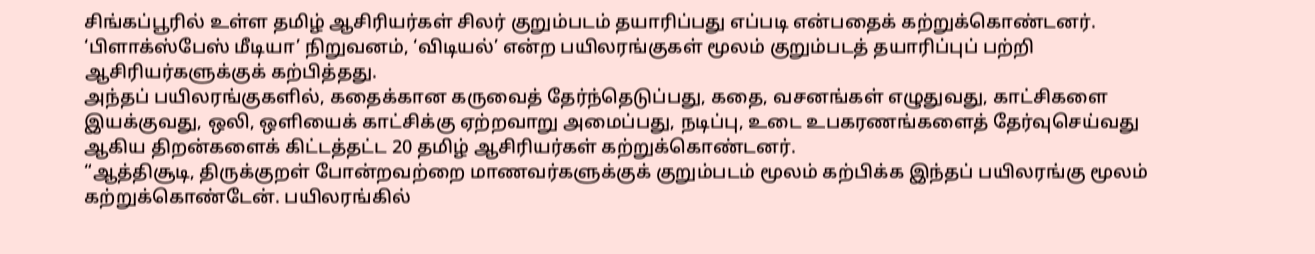சிங்கப்பூரில் உள்ள தமிழ் ஆசிரியர்கள் சிலர் குறும்படம் தயாரிப்பது எப்படி என்பதைக் கற்றுக்கொண்டனர்.
‘பிளாக்ஸ்பேஸ் மீடியா’ நிறுவனம், ‘விடியல்’ என்ற பயிலரங்குகள் மூலம் குறும்படத் தயாரிப்புப் பற்றி ஆசிரியர்களுக்குக் கற்பித்தது.
அந்தப் பயிலரங்குகளில், கதைக்கான கருவைத் தேர்ந்தெடுப்பது, கதை, வசனங்கள் எழுதுவது, காட்சிகளை இயக்குவது, ஒலி, ஒளியைக் காட்சிக்கு ஏற்றவாறு அமைப்பது, நடிப்பு, உடை உபகரணங்களைத் தேர்வுசெய்வது ஆகிய திறன்களைக் கிட்டத்தட்ட 20 தமிழ் ஆசிரியர்கள் கற்றுக்கொண்டனர்.
“ஆத்திசூடி, திருக்குறள் போன்றவற்றை மாணவர்களுக்குக் குறும்படம் மூலம் கற்பிக்க இந்தப் பயிலரங்கு மூலம் கற்றுக்கொண்டேன். பயிலரங்கில்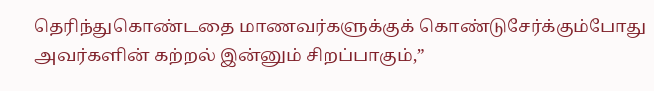தெரிந்துகொண்டதை மாணவர்களுக்குக் கொண்டுசேர்க்கும்போது அவர்களின் கற்றல் இன்னும் சிறப்பாகும்,”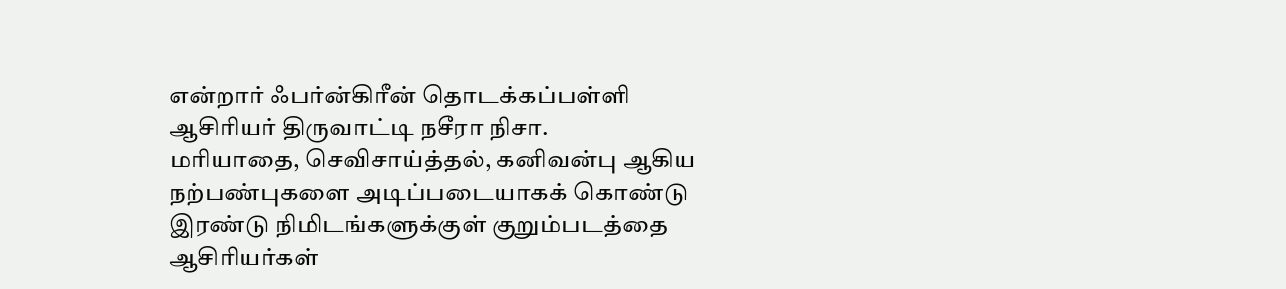என்றார் ஃபர்ன்கிரீன் தொடக்கப்பள்ளி ஆசிரியர் திருவாட்டி நசீரா நிசா.
மரியாதை, செவிசாய்த்தல், கனிவன்பு ஆகிய நற்பண்புகளை அடிப்படையாகக் கொண்டு இரண்டு நிமிடங்களுக்குள் குறும்படத்தை ஆசிரியர்கள்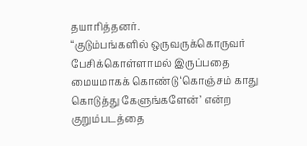தயாரித்தனர்.
“குடும்பங்களில் ஒருவருக்கொருவர் பேசிக்கொள்ளாமல் இருப்பதை மையமாகக் கொண்டு ‘கொஞ்சம் காது கொடுத்து கேளுங்களேன்’ என்ற குறும்படத்தை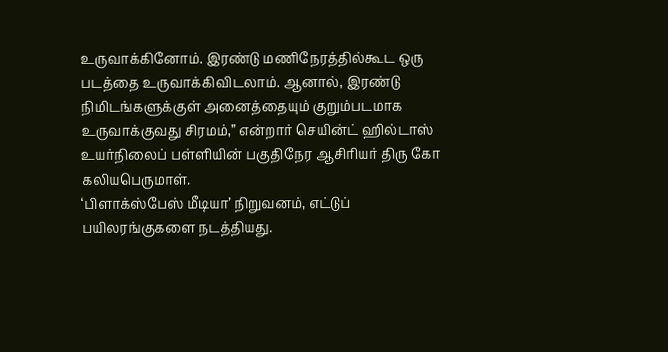உருவாக்கினோம். இரண்டு மணிநேரத்தில்கூட ஒரு படத்தை உருவாக்கிவிடலாம். ஆனால், இரண்டு நிமிடங்களுக்குள் அனைத்தையும் குறும்படமாக உருவாக்குவது சிரமம்,” என்றார் செயின்ட் ஹில்டாஸ் உயர்நிலைப் பள்ளியின் பகுதிநேர ஆசிரியர் திரு கோ கலியபெருமாள்.
‘பிளாக்ஸ்பேஸ் மீடியா’ நிறுவனம், எட்டுப் பயிலரங்குகளை நடத்தியது.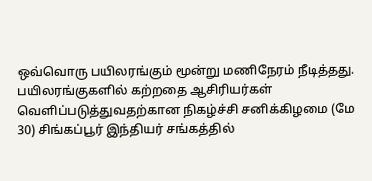ஒவ்வொரு பயிலரங்கும் மூன்று மணிநேரம் நீடித்தது.
பயிலரங்குகளில் கற்றதை ஆசிரியர்கள் வெளிப்படுத்துவதற்கான நிகழ்ச்சி சனிக்கிழமை (மே 30) சிங்கப்பூர் இந்தியர் சங்கத்தில்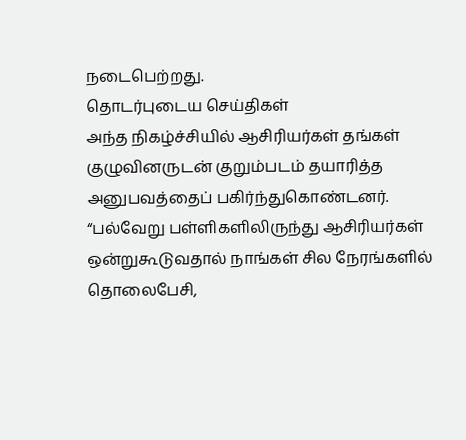நடைபெற்றது.
தொடர்புடைய செய்திகள்
அந்த நிகழ்ச்சியில் ஆசிரியர்கள் தங்கள் குழுவினருடன் குறும்படம் தயாரித்த அனுபவத்தைப் பகிர்ந்துகொண்டனர்.
“பல்வேறு பள்ளிகளிலிருந்து ஆசிரியர்கள் ஒன்றுகூடுவதால் நாங்கள் சில நேரங்களில் தொலைபேசி,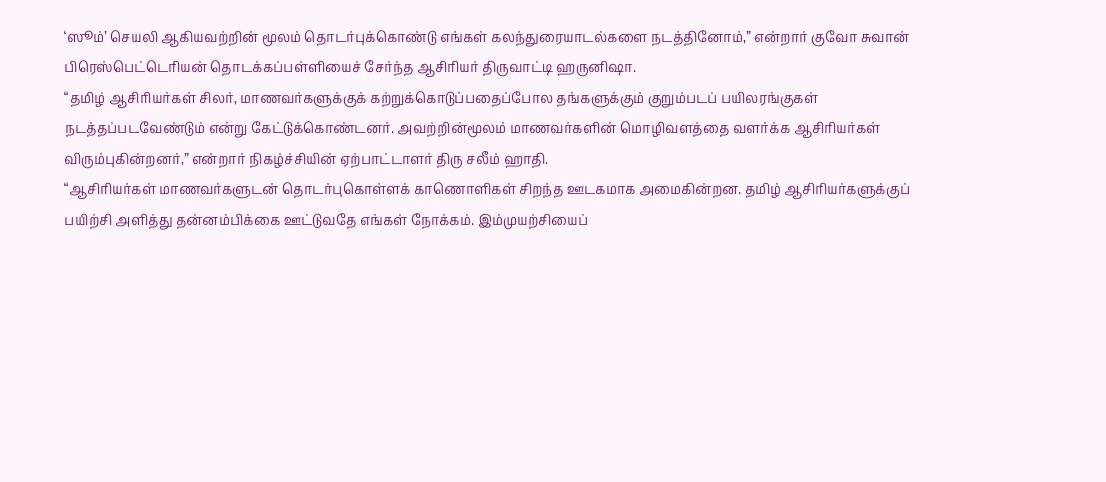‘ஸூம்’ செயலி ஆகியவற்றின் மூலம் தொடர்புக்கொண்டு எங்கள் கலந்துரையாடல்களை நடத்தினோம்,” என்றார் குவோ சுவான் பிரெஸ்பெட்டெரியன் தொடக்கப்பள்ளியைச் சேர்ந்த ஆசிரியர் திருவாட்டி ஹருனிஷா.
“தமிழ் ஆசிரியர்கள் சிலர், மாணவர்களுக்குக் கற்றுக்கொடுப்பதைப்போல தங்களுக்கும் குறும்படப் பயிலரங்குகள் நடத்தப்படவேண்டும் என்று கேட்டுக்கொண்டனர். அவற்றின்மூலம் மாணவர்களின் மொழிவளத்தை வளர்க்க ஆசிரியர்கள் விரும்புகின்றனர்,” என்றார் நிகழ்ச்சியின் ஏற்பாட்டாளர் திரு சலீம் ஹாதி.
“ஆசிரியர்கள் மாணவர்களுடன் தொடர்புகொள்ளக் காணொளிகள் சிறந்த ஊடகமாக அமைகின்றன. தமிழ் ஆசிரியர்களுக்குப் பயிற்சி அளித்து தன்னம்பிக்கை ஊட்டுவதே எங்கள் நோக்கம். இம்முயற்சியைப்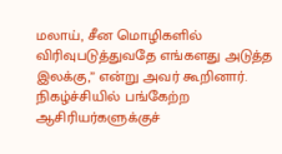மலாய், சீன மொழிகளில் விரிவுபடுத்துவதே எங்களது அடுத்த இலக்கு,” என்று அவர் கூறினார்.
நிகழ்ச்சியில் பங்கேற்ற ஆசிரியர்களுக்குச்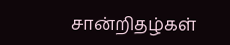சான்றிதழ்கள்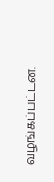வழங்கப்பட்டன.